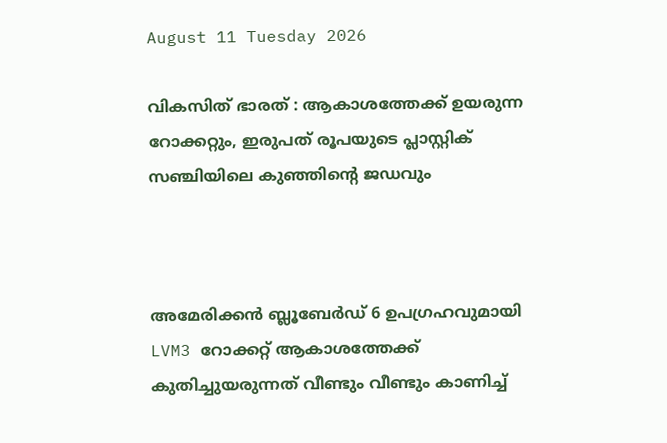August 11 Tuesday 2026

വികസിത് ഭാരത് : ആകാശത്തേക്ക് ഉയരുന്ന റോക്കറ്റും, ഇരുപത് രൂപയുടെ പ്ലാസ്റ്റിക് സഞ്ചിയിലെ കുഞ്ഞിൻ്റെ ജഡവും



അമേരിക്കൻ ബ്ലൂബേര്‍ഡ് 6 ഉപഗ്രഹവുമായി LVM3 റോക്കറ്റ് ആകാശത്തേക്ക് കുതിച്ചുയരുന്നത് വീണ്ടും വീണ്ടും കാണിച്ച്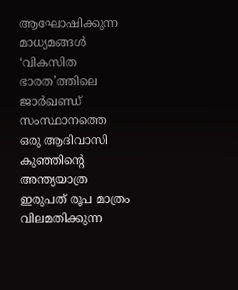ആഘോഷിക്കുന്ന മാധ്യമങ്ങൾ ‘വികസിത ഭാരത’ത്തിലെ ജാർഖണ്ഡ് സംസ്ഥാനത്തെ
ഒരു ആദിവാസി കുഞ്ഞിൻ്റെ അന്ത്യയാത്ര ഇരുപത് രൂപ മാത്രം വിലമതിക്കുന്ന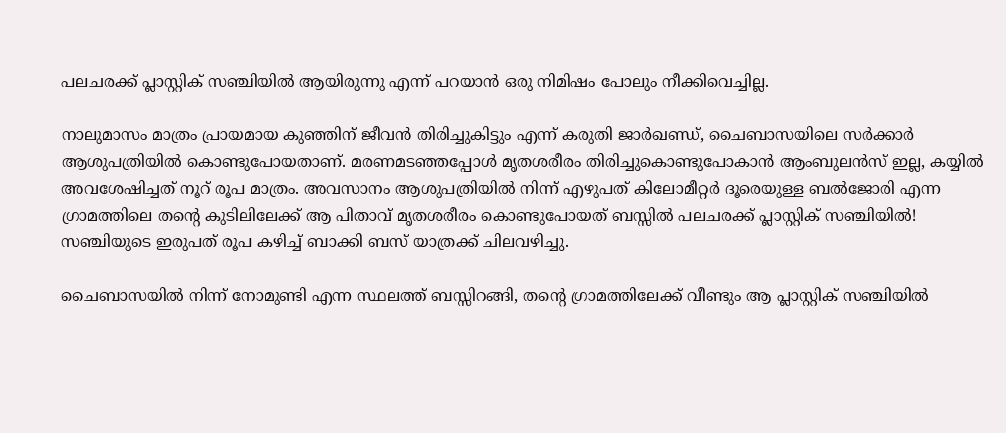പലചരക്ക് പ്ലാസ്റ്റിക് സഞ്ചിയിൽ ആയിരുന്നു എന്ന് പറയാൻ ഒരു നിമിഷം പോലും നീക്കിവെച്ചില്ല.

നാലുമാസം മാത്രം പ്രായമായ കുഞ്ഞിന് ജീവൻ തിരിച്ചുകിട്ടും എന്ന് കരുതി ജാർഖണ്ഡ്, ചൈബാസയിലെ സർക്കാർ ആശുപത്രിയിൽ കൊണ്ടുപോയതാണ്. മരണമടഞ്ഞപ്പോൾ മൃതശരീരം തിരിച്ചുകൊണ്ടുപോകാൻ ആംബുലൻസ് ഇല്ല, കയ്യിൽ അവശേഷിച്ചത് നൂറ് രൂപ മാത്രം. അവസാനം ആശുപത്രിയിൽ നിന്ന് എഴുപത് കിലോമീറ്റർ ദൂരെയുള്ള ബൽജോരി എന്ന ഗ്രാമത്തിലെ തൻ്റെ കുടിലിലേക്ക് ആ പിതാവ് മൃതശരീരം കൊണ്ടുപോയത് ബസ്സിൽ പലചരക്ക് പ്ലാസ്റ്റിക് സഞ്ചിയിൽ!
സഞ്ചിയുടെ ഇരുപത് രൂപ കഴിച്ച് ബാക്കി ബസ് യാത്രക്ക് ചിലവഴിച്ചു.

ചൈബാസയിൽ നിന്ന് നോമുണ്ടി എന്ന സ്ഥലത്ത് ബസ്സിറങ്ങി, തന്റെ ഗ്രാമത്തിലേക്ക് വീണ്ടും ആ പ്ലാസ്റ്റിക് സഞ്ചിയിൽ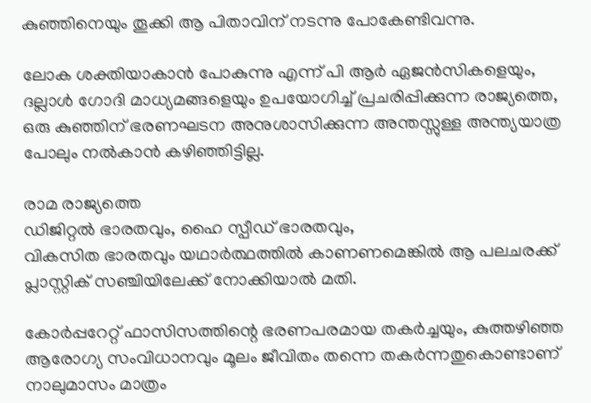കുഞ്ഞിനെയും തൂക്കി ആ പിതാവിന് നടന്നു പോകേണ്ടിവന്നു.

ലോക ശക്തിയാകാൻ പോകുന്നു എന്ന് പി ആർ ഏജൻസികളെയും, ദല്ലാൾ ഗോദി മാധ്യമങ്ങളെയും ഉപയോഗിച്ച് പ്രചരിപ്പിക്കുന്ന രാജ്യത്തെ, ഒരു കുഞ്ഞിന് ഭരണഘടന അനുശാസിക്കുന്ന അന്തസ്സുള്ള അന്ത്യയാത്ര പോലും നൽകാൻ കഴിഞ്ഞിട്ടില്ല.

രാമ രാജ്യത്തെ
ഡിജിറ്റൽ ഭാരതവും, ഹൈ സ്പീഡ് ഭാരതവും,
വികസിത ഭാരതവും യഥാർത്ഥത്തിൽ കാണണമെങ്കിൽ ആ പലചരക്ക് പ്ലാസ്റ്റിക് സഞ്ചിയിലേക്ക് നോക്കിയാൽ മതി.

കോർപ്പറേറ്റ് ഫാസിസത്തിന്റെ ഭരണപരമായ തകർച്ചയും, കുത്തഴിഞ്ഞ ആരോഗ്യ സംവിധാനവും മൂലം ജീവിതം തന്നെ തകർന്നതുകൊണ്ടാണ് നാലുമാസം മാത്രം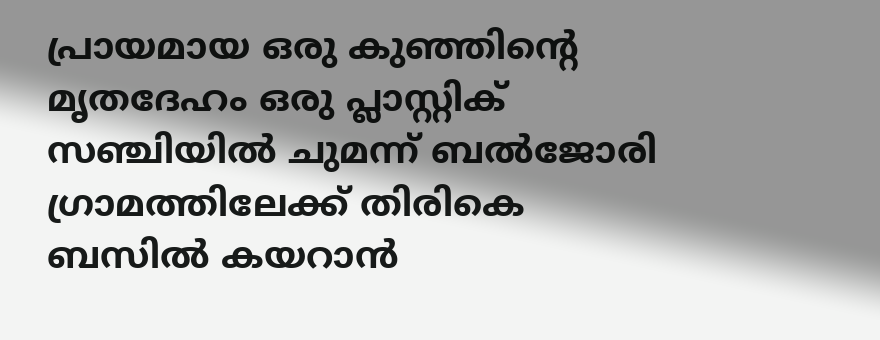പ്രായമായ ഒരു കുഞ്ഞിൻ്റെ മൃതദേഹം ഒരു പ്ലാസ്റ്റിക് സഞ്ചിയിൽ ചുമന്ന് ബൽജോരി ഗ്രാമത്തിലേക്ക് തിരികെ ബസിൽ കയറാൻ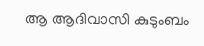ആ ആദിവാസി കുടുംബം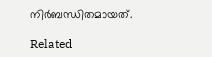നിർബന്ധിതമായത്.

Related